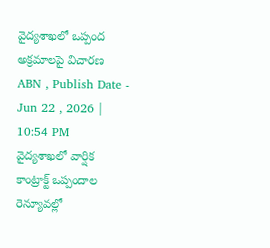వైద్యశాఖలో ఒప్పంద అక్రమాలపై విచారణ
ABN , Publish Date - Jun 22 , 2026 | 10:54 PM
వైద్యశాఖలో వార్షిక కాంట్రాక్ట్ ఒప్పందాల రెన్యూవల్లో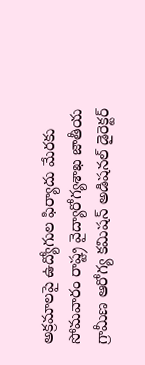అక్రమాలపై ఉద్యోగుల ఫిర్యాదు మేరకు సోమవారం రాష్ట్ర వైద్యారోగ్యశాఖ జాతీయ గ్రామీణ ఆరోగ్య కమిషన్ అడిషనల్ డైరెక్టర్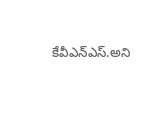కేవీఎన్ఎస్.అని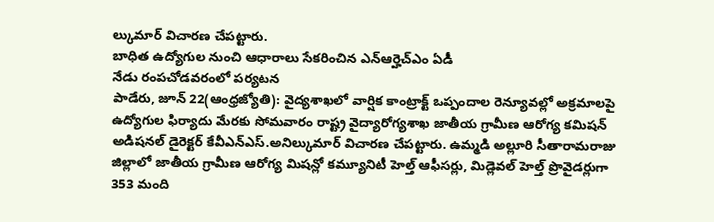ల్కుమార్ విచారణ చేపట్టారు.
బాధిత ఉద్యోగుల నుంచి ఆధారాలు సేకరించిన ఎన్ఆర్హెచ్ఎం ఏడీ
నేడు రంపచోడవరంలో పర్యటన
పాడేరు, జూన్ 22(ఆంధ్రజ్యోతి): వైద్యశాఖలో వార్షిక కాంట్రాక్ట్ ఒప్పందాల రెన్యూవల్లో అక్రమాలపై ఉద్యోగుల ఫిర్యాదు మేరకు సోమవారం రాష్ట్ర వైద్యారోగ్యశాఖ జాతీయ గ్రామీణ ఆరోగ్య కమిషన్ అడిషనల్ డైరెక్టర్ కేవీఎన్ఎస్.అనిల్కుమార్ విచారణ చేపట్టారు. ఉమ్మడి అల్లూరి సీతారామరాజు జిల్లాలో జాతీయ గ్రామీణ ఆరోగ్య మిషన్లో కమ్యూనిటీ హెల్త్ ఆఫీసర్లు, మిడ్లెవల్ హెల్త్ ప్రొవైడర్లుగా 353 మంది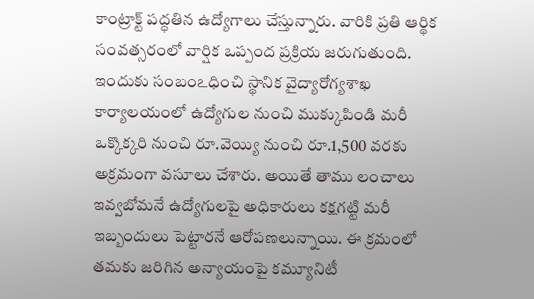కాంట్రాక్ట్ పద్ధతిన ఉద్యోగాలు చేస్తున్నారు. వారికి ప్రతి ఆర్థిక సంవత్సరంలో వార్షిక ఒప్పంద ప్రక్రియ జరుగుతుంది. ఇందుకు సంబంఽధించి స్థానిక వైద్యారోగ్యశాఖ కార్యాలయంలో ఉద్యోగుల నుంచి ముక్కుపిండి మరీ ఒక్కొక్కరి నుంచి రూ.వెయ్యి నుంచి రూ.1,500 వరకు అక్రమంగా వసూలు చేశారు. అయితే తాము లంచాలు ఇవ్వబోమనే ఉద్యోగులపై అధికారులు కక్షగట్టి మరీ ఇబ్బందులు పెట్టారనే ఆరోపణలున్నాయి. ఈ క్రమంలో తమకు జరిగిన అన్యాయంపై కమ్యూనిటీ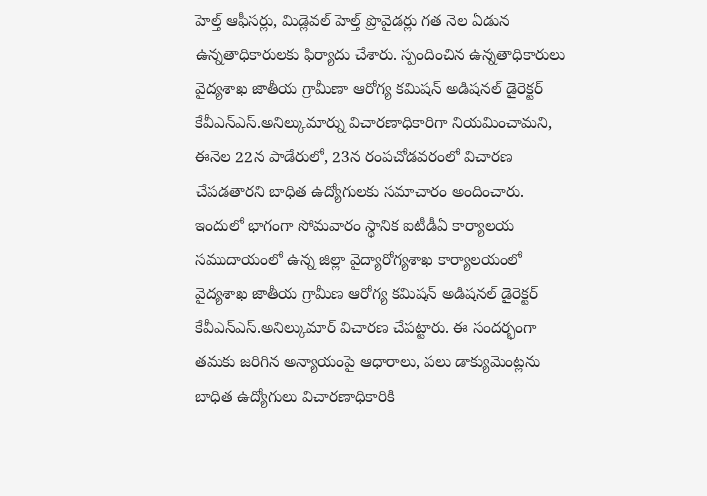హెల్త్ ఆఫీసర్లు, మిడ్లెవల్ హెల్త్ ప్రొవైడర్లు గత నెల ఏడున ఉన్నతాధికారులకు ఫిర్యాదు చేశారు. స్పందించిన ఉన్నతాధికారులు వైద్యశాఖ జాతీయ గ్రామీణా ఆరోగ్య కమిషన్ అడిషనల్ డైరెక్టర్ కేవీఎన్ఎస్.అనిల్కుమార్ను విచారణాధికారిగా నియమించామని, ఈనెల 22న పాడేరులో, 23న రంపచోడవరంలో విచారణ చేపడతారని బాధిత ఉద్యోగులకు సమాచారం అందించారు. ఇందులో భాగంగా సోమవారం స్థానిక ఐటీడీఏ కార్యాలయ సముదాయంలో ఉన్న జిల్లా వైద్యారోగ్యశాఖ కార్యాలయంలో వైద్యశాఖ జాతీయ గ్రామీణ ఆరోగ్య కమిషన్ అడిషనల్ డైరెక్టర్ కేవీఎన్ఎస్.అనిల్కుమార్ విచారణ చేపట్టారు. ఈ సందర్భంగా తమకు జరిగిన అన్యాయంపై ఆధారాలు, పలు డాక్యుమెంట్లను బాధిత ఉద్యోగులు విచారణాధికారికి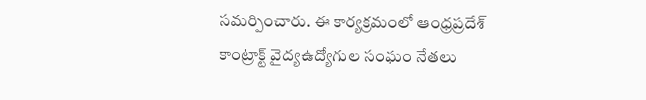సమర్పించారు. ఈ కార్యక్రమంలో ఆంధ్రప్రదేశ్ కాంట్రాక్ట్ వైద్యఉద్యోగుల సంఘం నేతలు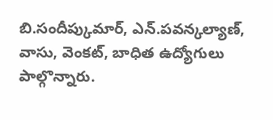బి.సందీప్కుమార్, ఎన్.పవన్కల్యాణ్, వాసు, వెంకట్, బాధిత ఉద్యోగులు పాల్గొన్నారు.